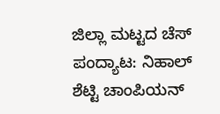ಜಿಲ್ಲಾ ಮಟ್ಟದ ಚೆಸ್‌ ಪಂದ್ಯಾಟ: ನಿಹಾಲ್‌ ಶೆಟ್ಟಿ ಚಾಂಪಿಯನ್‌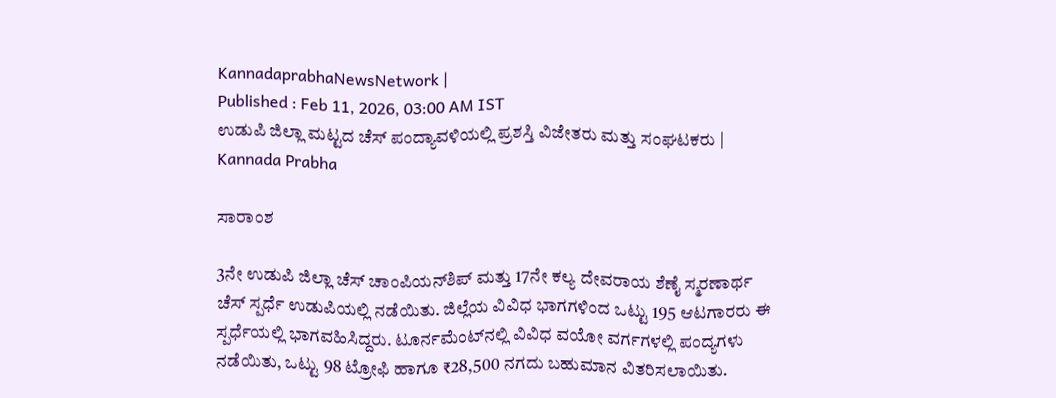KannadaprabhaNewsNetwork |
Published : Feb 11, 2026, 03:00 AM IST
ಉಡುಪಿ ಜಿಲ್ಲಾ ಮಟ್ಟದ ಚೆಸ್ ಪಂದ್ಯಾವಳಿಯಲ್ಲಿ ಪ್ರಶಸ್ತಿ ವಿಜೇತರು ಮತ್ತು ಸಂಘಟಕರು | Kannada Prabha

ಸಾರಾಂಶ

3ನೇ ಉಡುಪಿ ಜಿಲ್ಲಾ ಚೆಸ್ ಚಾಂಪಿಯನ್‌ಶಿಪ್ ಮತ್ತು 17ನೇ ಕಲ್ಯ ದೇವರಾಯ ಶೆಣೈ ಸ್ಮರಣಾರ್ಥ ಚೆಸ್ ಸ್ಪರ್ಧೆ ಉಡುಪಿಯಲ್ಲಿ ನಡೆಯಿತು. ಜಿಲ್ಲೆಯ ವಿವಿಧ ಭಾಗಗಳಿಂದ ಒಟ್ಟು 195 ಆಟಗಾರರು ಈ ಸ್ಪರ್ಧೆಯಲ್ಲಿ ಭಾಗವಹಿಸಿದ್ದರು. ಟೂರ್ನಮೆಂಟ್‌ನಲ್ಲಿ ವಿವಿಧ ವಯೋ ವರ್ಗಗಳಲ್ಲಿ ಪಂದ್ಯಗಳು ನಡೆಯಿತು, ಒಟ್ಟು 98 ಟ್ರೋಫಿ ಹಾಗೂ ₹28,500 ನಗದು ಬಹುಮಾನ ವಿತರಿಸಲಾಯಿತು.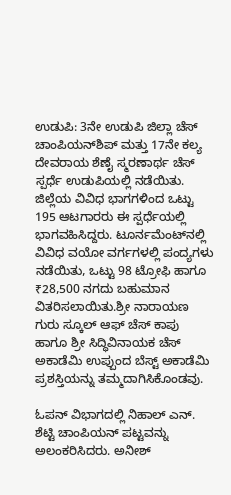ಉಡುಪಿ: 3ನೇ ಉಡುಪಿ ಜಿಲ್ಲಾ ಚೆಸ್ ಚಾಂಪಿಯನ್‌ಶಿಪ್ ಮತ್ತು 17ನೇ ಕಲ್ಯ ದೇವರಾಯ ಶೆಣೈ ಸ್ಮರಣಾರ್ಥ ಚೆಸ್ ಸ್ಪರ್ಧೆ ಉಡುಪಿಯಲ್ಲಿ ನಡೆಯಿತು. ಜಿಲ್ಲೆಯ ವಿವಿಧ ಭಾಗಗಳಿಂದ ಒಟ್ಟು 195 ಆಟಗಾರರು ಈ ಸ್ಪರ್ಧೆಯಲ್ಲಿ ಭಾಗವಹಿಸಿದ್ದರು. ಟೂರ್ನಮೆಂಟ್‌ನಲ್ಲಿ ವಿವಿಧ ವಯೋ ವರ್ಗಗಳಲ್ಲಿ ಪಂದ್ಯಗಳು ನಡೆಯಿತು, ಒಟ್ಟು 98 ಟ್ರೋಫಿ ಹಾಗೂ ₹28,500 ನಗದು ಬಹುಮಾನ ವಿತರಿಸಲಾಯಿತು.ಶ್ರೀ ನಾರಾಯಣ ಗುರು ಸ್ಕೂಲ್ ಆಫ್ ಚೆಸ್ ಕಾಪು ಹಾಗೂ ಶ್ರೀ ಸಿದ್ಧಿವಿನಾಯಕ ಚೆಸ್ ಅಕಾಡೆಮಿ ಉಪ್ಪುಂದ ಬೆಸ್ಟ್ ಅಕಾಡೆಮಿ ಪ್ರಶಸ್ತಿಯನ್ನು ತಮ್ಮದಾಗಿಸಿಕೊಂಡವು.

ಓಪನ್ ವಿಭಾಗದಲ್ಲಿ ನಿಹಾಲ್ ಎನ್. ಶೆಟ್ಟಿ ಚಾಂಪಿಯನ್ ಪಟ್ಟವನ್ನು ಅಲಂಕರಿಸಿದರು. ಅನೀಶ್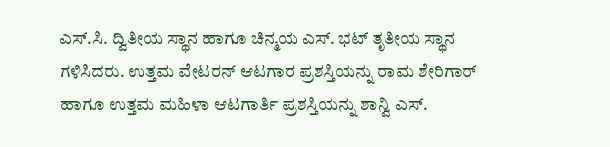ಎಸ್.ಸಿ. ದ್ವಿತೀಯ ಸ್ಥಾನ ಹಾಗೂ ಚಿನ್ಮಯ ಎಸ್. ಭಟ್ ತೃತೀಯ ಸ್ಥಾನ ಗಳಿಸಿದರು. ಉತ್ತಮ ವೇಟರನ್ ಆಟಗಾರ ಪ್ರಶಸ್ತಿಯನ್ನು ರಾಮ ಶೇರಿಗಾರ್ ಹಾಗೂ ಉತ್ತಮ ಮಹಿಳಾ ಆಟಗಾರ್ತಿ ಪ್ರಶಸ್ತಿಯನ್ನು ಶಾನ್ವಿ ಎಸ್.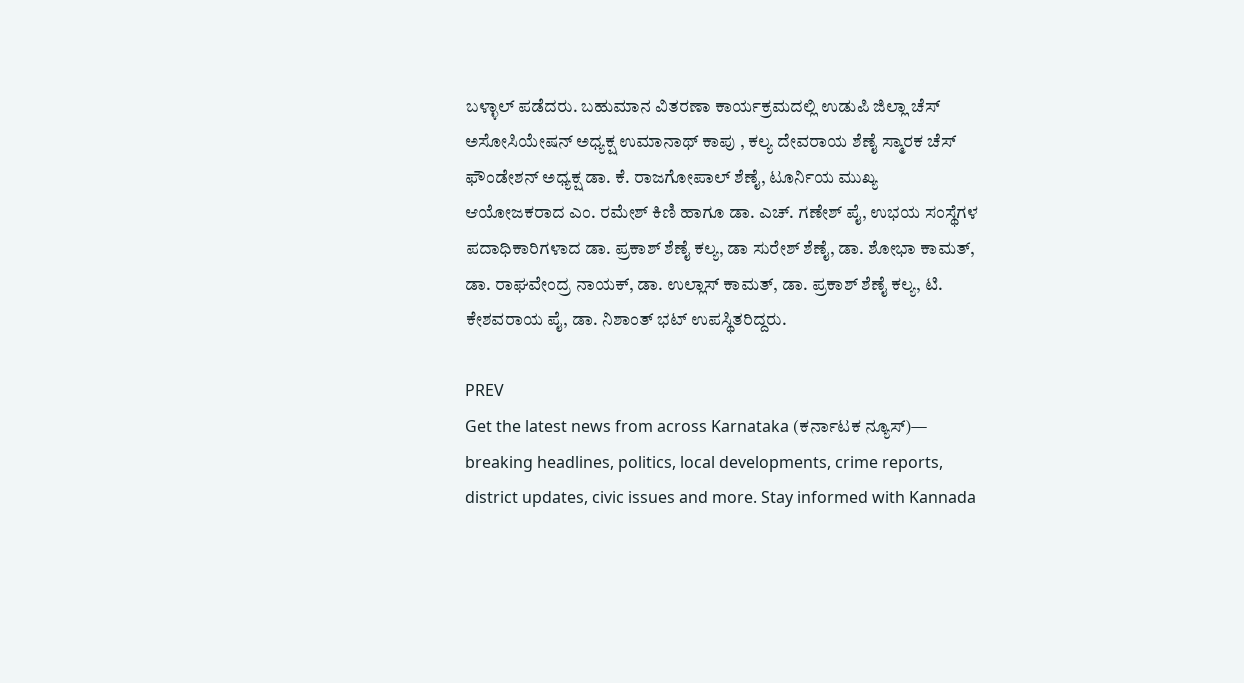ಬಳ್ಳಾಲ್ ಪಡೆದರು. ಬಹುಮಾನ ವಿತರಣಾ ಕಾರ್ಯಕ್ರಮದಲ್ಲಿ ಉಡುಪಿ ಜಿಲ್ಲಾ ಚೆಸ್ ಅಸೋಸಿಯೇಷನ್ ಅಧ್ಯಕ್ಷ ಉಮಾನಾಥ್ ಕಾಪು , ಕಲ್ಯ ದೇವರಾಯ ಶೆಣೈ ಸ್ಮಾರಕ ಚೆಸ್ ಫೌಂಡೇಶನ್ ಅಧ್ಯಕ್ಷ ಡಾ. ಕೆ. ರಾಜಗೋಪಾಲ್ ಶೆಣೈ, ಟೂರ್ನಿಯ ಮುಖ್ಯ ಆಯೋಜಕರಾದ ಎಂ. ರಮೇಶ್ ಕಿಣಿ ಹಾಗೂ ಡಾ. ಎಚ್. ಗಣೇಶ್ ಪೈ, ಉಭಯ ಸಂಸ್ಥೆಗಳ ಪದಾಧಿಕಾರಿಗಳಾದ ಡಾ. ಪ್ರಕಾಶ್ ಶೆಣೈ ಕಲ್ಯ, ಡಾ ಸುರೇಶ್ ಶೆಣೈ, ಡಾ. ಶೋಭಾ ಕಾಮತ್, ಡಾ. ರಾಘವೇಂದ್ರ ನಾಯಕ್, ಡಾ. ಉಲ್ಲಾಸ್ ಕಾಮತ್, ಡಾ. ಪ್ರಕಾಶ್ ಶೆಣೈ ಕಲ್ಯ, ಟಿ. ಕೇಶವರಾಯ ಪೈ, ಡಾ. ನಿಶಾಂತ್ ಭಟ್ ಉಪಸ್ಥಿತರಿದ್ದರು.

PREV
Get the latest news from across Karnataka (ಕರ್ನಾಟಕ ನ್ಯೂಸ್)— breaking headlines, politics, local developments, crime reports, district updates, civic issues and more. Stay informed with Kannada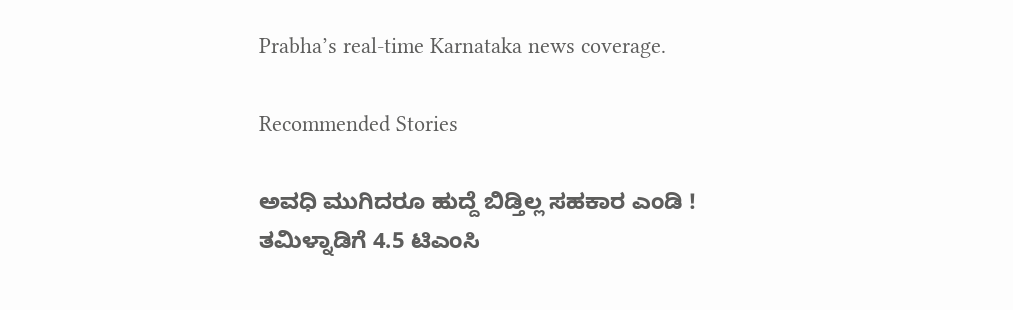Prabha’s real‑time Karnataka news coverage.

Recommended Stories

ಅವಧಿ ಮುಗಿದರೂ ಹುದ್ದೆ ಬಿಡ್ತಿಲ್ಲ ಸಹಕಾರ ಎಂಡಿ !
ತಮಿಳ್ನಾಡಿಗೆ 4.5 ಟಿಎಂಸಿ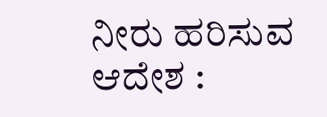ನೀರು ಹರಿಸುವ ಆದೇಶ :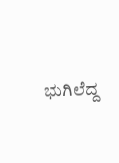ಭುಗಿಲೆದ್ದ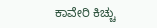ಕಾವೇರಿ ಕಿಚ್ಚು